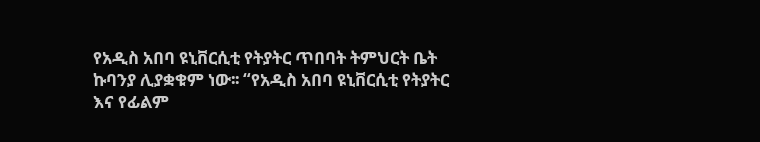የአዲስ አበባ ዩኒቨርሲቲ የትያትር ጥበባት ትምህርት ቤት ኩባንያ ሊያቋቁም ነው፡፡ “የአዲስ አበባ ዩኒቨርሲቲ የትያትር እና የፊልም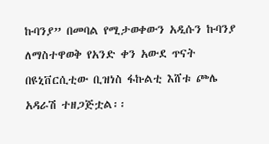ኩባንያ” በመባል የሚታወቀውን አዲሱን ኩባንያ ለማስተዋወቅ የአንድ ቀን አውደ ጥናት በዩኒቨርሲቲው ቢዝነስ ፋኩልቲ እሸቱ ጮሌ አዳራሽ ተዘጋጅቷል፡፡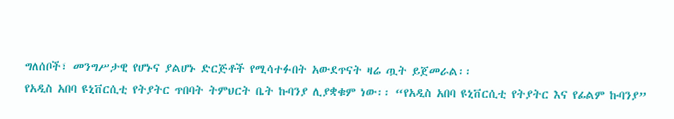ግለሰቦች፣ መንግሥታዊ የሆኑና ያልሆኑ ድርጅቶች የሚሳተፉበት አውደጥናት ዛሬ ጧት ይጀመራል፡፡
የአዲስ አበባ ዩኒቨርሲቲ የትያትር ጥበባት ትምህርት ቤት ኩባንያ ሊያቋቁም ነው፡፡ “የአዲስ አበባ ዩኒቨርሲቲ የትያትር እና የፊልም ኩባንያ”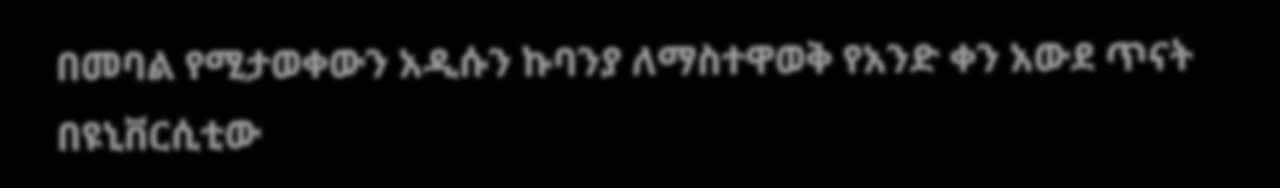በመባል የሚታወቀውን አዲሱን ኩባንያ ለማስተዋወቅ የአንድ ቀን አውደ ጥናት በዩኒቨርሲቲው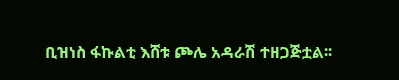ቢዝነስ ፋኩልቲ እሸቱ ጮሌ አዳራሽ ተዘጋጅቷል፡፡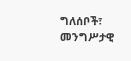ግለሰቦች፣ መንግሥታዊ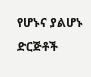የሆኑና ያልሆኑ ድርጅቶች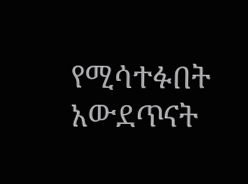የሚሳተፉበት አውደጥናት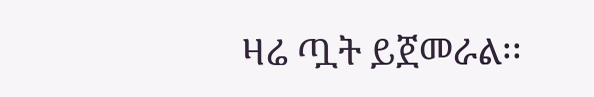ዛሬ ጧት ይጀመራል፡፡